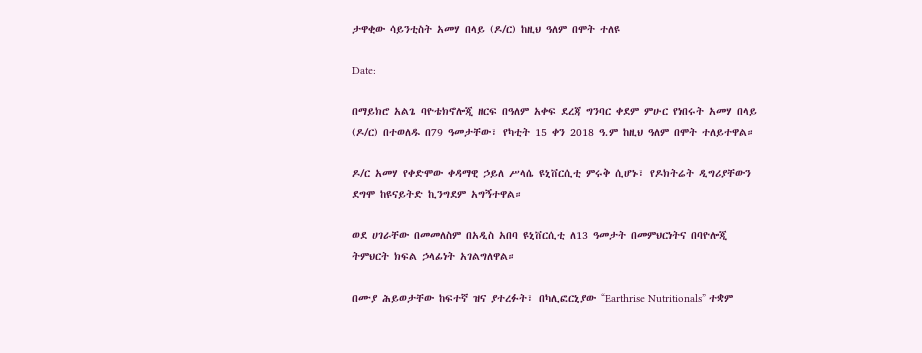ታዋቂው ሳይንቲስት አመሃ በላይ (ዶ/ር) ከዚህ ዓለም በሞት ተለዩ

Date:

በማይክሮ አልጌ ባዮቴክኖሎጂ ዘርፍ በዓለም አቀፍ ደረጃ ግንባር ቀደም ምሁር የነበሩት አመሃ በላይ (ዶ/ር) በተወለዱ በ79 ዓመታቸው፣ የካቲት 15 ቀን 2018 ዓ.ም ከዚህ ዓለም በሞት ተለይተዋል።

ዶ/ር አመሃ የቀድሞው ቀዳማዊ ኃይለ ሥላሴ ዩኒቨርሲቲ ምሩቅ ሲሆኑ፣ የዶክትሬት ዲግሪያቸውን ደግሞ ከዩናይትድ ኪንግደም አግኝተዋል።

ወደ ሀገራቸው በመመለስም በአዲስ አበባ ዩኒቨርሲቲ ለ13 ዓመታት በመምህርነትና በባዮሎጂ ትምህርት ክፍል ኃላፊነት አገልግለዋል።

በሙያ ሕይወታቸው ከፍተኛ ዝና ያተረፉት፣ በካሊፎርኒያው “Earthrise Nutritionals” ተቋም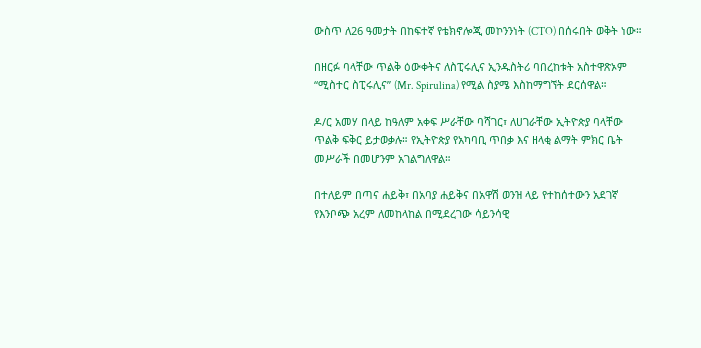ውስጥ ለ26 ዓመታት በከፍተኛ የቴክኖሎጂ መኮንንነት (CTO) በሰሩበት ወቅት ነው።

በዘርፉ ባላቸው ጥልቅ ዕውቀትና ለስፒሩሊና ኢንዱስትሪ ባበረከቱት አስተዋጽኦም “ሚስተር ስፒሩሊና” (Mr. Spirulina) የሚል ስያሜ እስከማግኘት ደርሰዋል።

ዶ/ር አመሃ በላይ ከዓለም አቀፍ ሥራቸው ባሻገር፣ ለሀገራቸው ኢትዮጵያ ባላቸው ጥልቅ ፍቅር ይታወቃሉ። የኢትዮጵያ የአካባቢ ጥበቃ እና ዘላቂ ልማት ምክር ቤት መሥራች በመሆንም አገልግለዋል።

በተለይም በጣና ሐይቅ፣ በአባያ ሐይቅና በአዋሽ ወንዝ ላይ የተከሰተውን አደገኛ የእንቦጭ አረም ለመከላከል በሚደረገው ሳይንሳዊ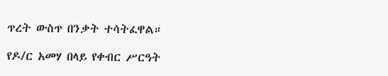ጥረት ውስጥ በንቃት ተሳትፈዋል።

የዶ/ር አመሃ በላይ የቀብር ሥርዓት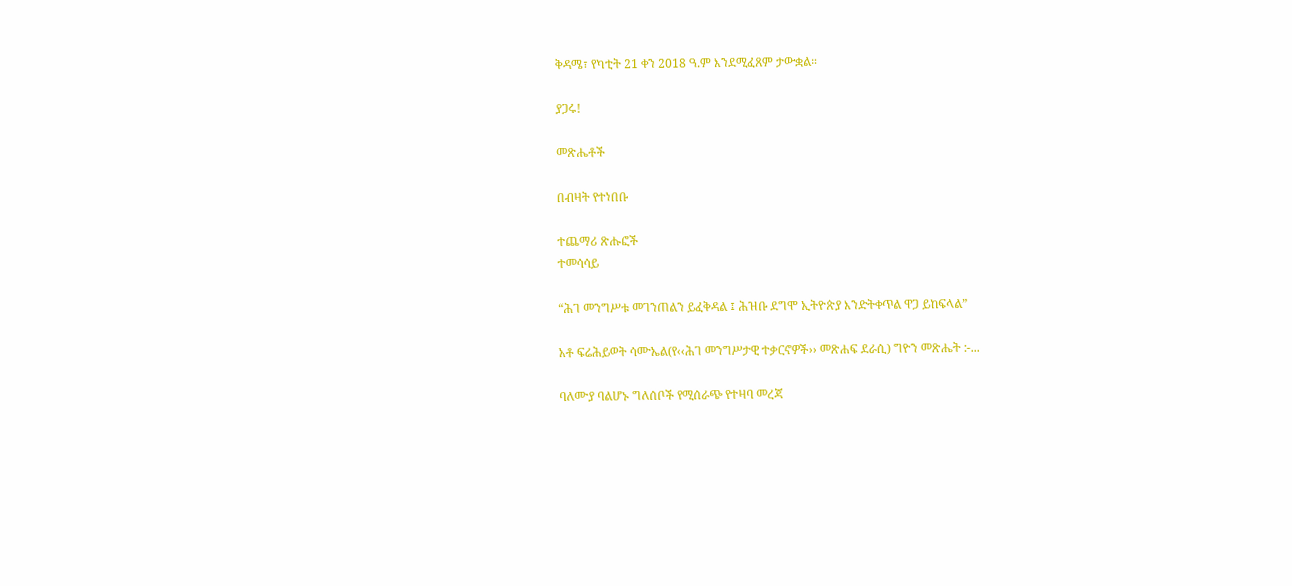ቅዳሜ፣ የካቲት 21 ቀን 2018 ዓ.ም እንደሚፈጸም ታውቋል።

ያጋሩ!

መጽሔቶች

በብዛት የተነበቡ

ተጨማሪ ጽሑፎች
ተመሳሳይ

“ሕገ መንግሥቱ መገንጠልን ይፈቅዳል ፤ ሕዝቡ ደግሞ ኢትዮጵያ እንድትቀጥል ዋጋ ይከፍላል”

አቶ ፍሬሕይወት ሳሙኤል(የ‹‹ሕገ መንግሥታዊ ተቃርኖዎች›› መጽሐፍ ደራሲ) ግዮን መጽሔት :-...

ባለሙያ ባልሆኑ ግለሰቦች የሚሰራጭ የተዛባ መረጃ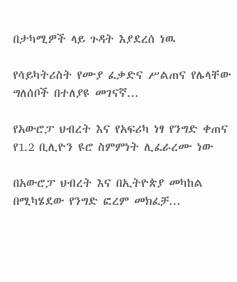በታካሚዎች ላይ ጉዳት እያደረሰ ነዉ

የሳይካትሪስት የሙያ ፈቃድና ሥልጠና የሌላቸው ግለሰቦች በተለያዩ መገናኛ...

የአውሮፓ ህብረት እና የአፍሪካ ነፃ የንግድ ቀጠና የ1.2 ቢሊዮን ዩሮ ስምምነት ሊፈራረሙ ነው

በአውሮፓ ህብረት እና በኢትዮጵያ መካከል በሚካሄደው የንግድ ፎረም መክፈቻ...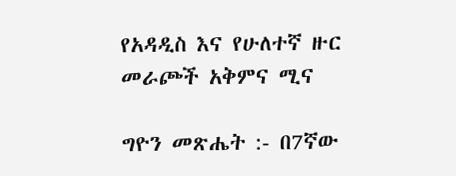የአዳዲስ እና የሁለተኛ ዙር መራጮች አቅምና ሚና

ግዮን መጽሔት :- በ7ኛው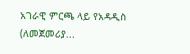አገራዊ ምርጫ ላይ የአዳዲስ (ለመጀመሪያ...